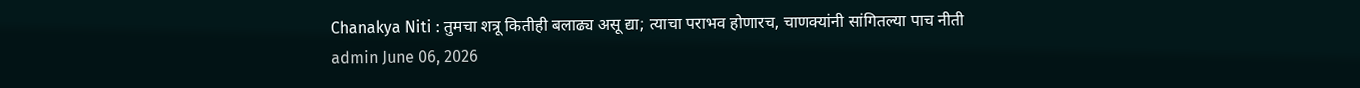Chanakya Niti : तुमचा शत्रू कितीही बलाढ्य असू द्या; त्याचा पराभव होणारच, चाणक्यांनी सांगितल्या पाच नीती
admin June 06, 2026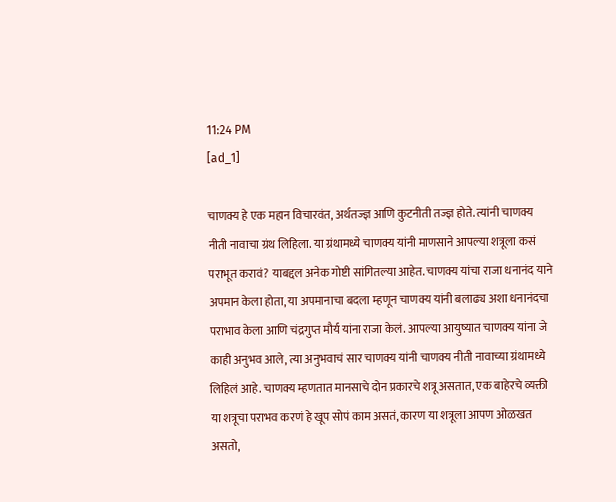11:24 PM
[ad_1]

चाणक्य हे एक महान विचारवंत, अर्थतज्ज्ञ आणि कुटनीती तज्ज्ञ होते. त्यांनी चाणक्य नीती नावाचा ग्रंथ लिहिला. या ग्रंथामध्ये चाणक्य यांनी माणसाने आपल्या शत्रूला कसं पराभूत करावं? याबद्दल अनेक गोष्टी सांगितल्या आहेत. चाणक्य यांचा राजा धनानंद याने अपमान केला होता, या अपमानाचा बदला म्हणून चाणक्य यांनी बलाढ्य अशा धनानंदचा पराभाव केला आणि चंद्रगुप्त मौर्य यांना राजा केलं. आपल्या आयुष्यात चाणक्य यांना जे काही अनुभव आले, त्या अनुभवाचं सार चाणक्य यांनी चाणक्य नीती नावाच्या ग्रंथामध्ये लिहिलं आहे. चाणक्य म्हणतात मानसाचे दोन प्रकारचे शत्रू असतात, एक बाहेरचे व्यक्ती या शत्रूचा पराभव करणं हे खूप सोपं काम असतं, कारण या शत्रूला आपण ओळखत असतो,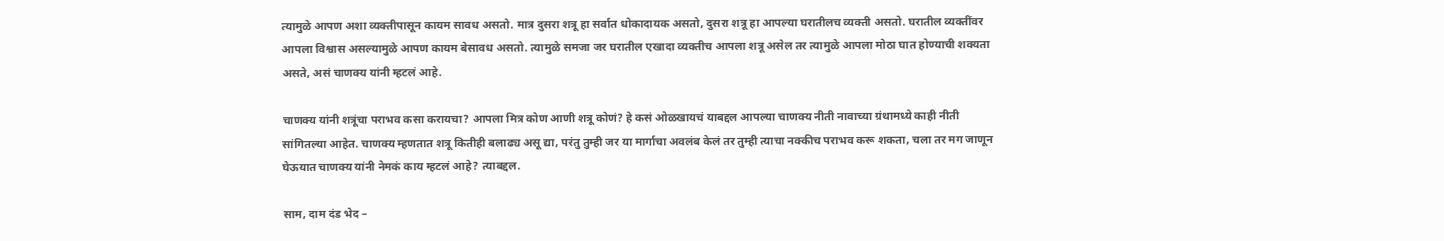त्यामुळे आपण अशा व्यक्तीपासून कायम सावध असतो. मात्र दुसरा शत्रू हा सर्वात धोकादायक असतो, दुसरा शत्रू हा आपल्या घरातीलच व्यक्ती असतो. घरातील व्यक्तींवर आपला विश्वास असल्यामुळे आपण कायम बेसावध असतो. त्यामुळे समजा जर घरातील एखादा व्यक्तीच आपला शत्रू असेल तर त्यामुळे आपला मोठा घात होण्याची शक्यता असते, असं चाणक्य यांनी म्हटलं आहे.

चाणक्य यांनी शत्रूंचा पराभव कसा करायचा? आपला मित्र कोण आणी शत्रू कोणं? हे कसं ओळखायचं याबद्दल आपल्या चाणक्य नीती नावाच्या ग्रंथामध्ये काही नीती सांगितल्या आहेत. चाणक्य म्हणतात शत्रू कितीही बलाढ्य असू द्या, परंतु तुम्ही जर या मार्गाचा अवलंब केलं तर तुम्ही त्याचा नक्कीच पराभव करू शकता, चला तर मग जाणून घेऊयात चाणक्य यांनी नेमकं काय म्हटलं आहे? त्याबद्दल.

साम, दाम दंड भेद –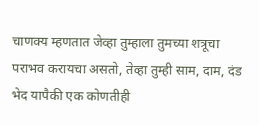चाणक्य म्हणतात जेव्हा तुम्हाला तुमच्या शत्रूचा पराभव करायचा असतो, तेव्हा तुम्ही साम, दाम, दंड भेद यापैकी एक कोणतीही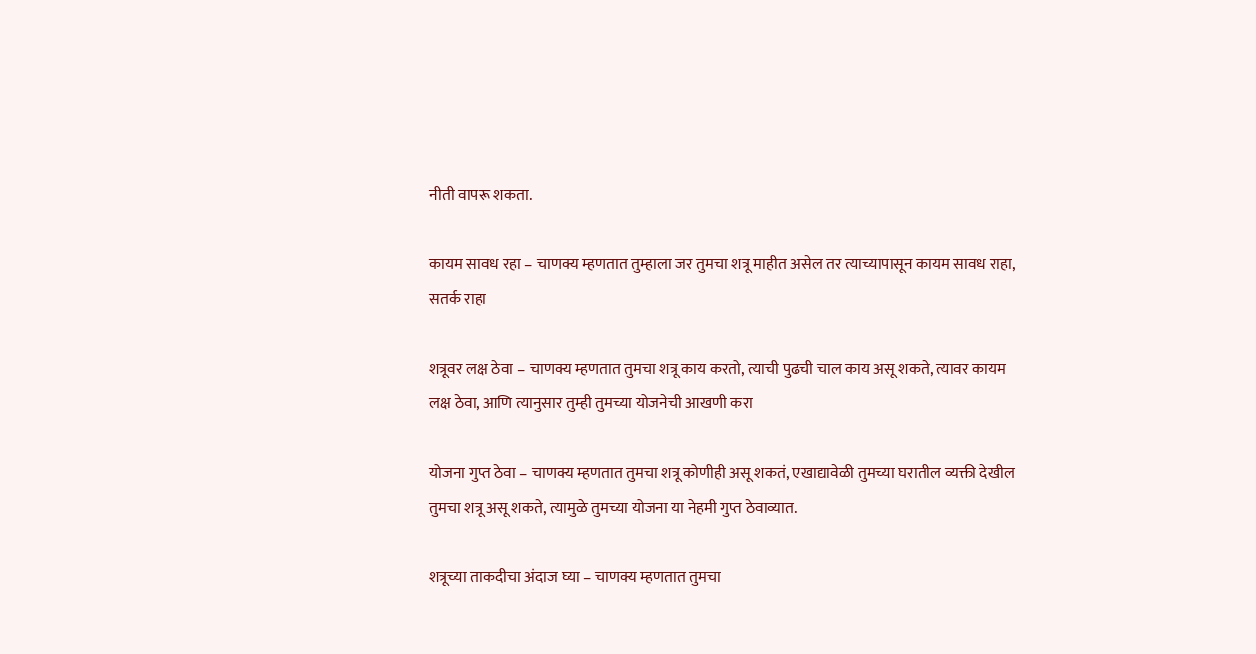नीती वापरू शकता.

कायम सावध रहा – चाणक्य म्हणतात तुम्हाला जर तुमचा शत्रू माहीत असेल तर त्याच्यापासून कायम सावध राहा, सतर्क राहा

शत्रूवर लक्ष ठेवा – चाणक्य म्हणतात तुमचा शत्रू काय करतो, त्याची पुढची चाल काय असू शकते, त्यावर कायम लक्ष ठेवा, आणि त्यानुसार तुम्ही तुमच्या योजनेची आखणी करा

योजना गुप्त ठेवा – चाणक्य म्हणतात तुमचा शत्रू कोणीही असू शकतं, एखाद्यावेळी तुमच्या घरातील व्यक्ती देखील तुमचा शत्रू असू शकते, त्यामुळे तुमच्या योजना या नेहमी गुप्त ठेवाव्यात.

शत्रूच्या ताकदीचा अंदाज घ्या – चाणक्य म्हणतात तुमचा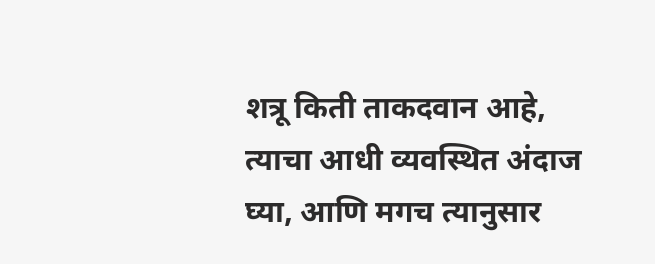शत्रू किती ताकदवान आहे, त्याचा आधी व्यवस्थित अंदाज घ्या, आणि मगच त्यानुसार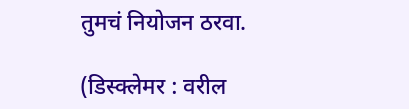तुमचं नियोजन ठरवा.

(डिस्क्लेमर : वरील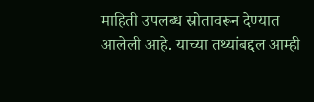माहिती उपलब्ध स्रोतावरून देण्यात आलेली आहे. याच्या तथ्यांबद्दल आम्ही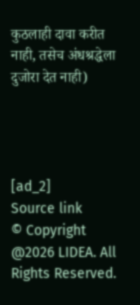कुठलाही दावा करीत नाही, तसेच अंधश्रद्धेला दुजोरा देत नाही)




[ad_2]
Source link
© Copyright @2026 LIDEA. All Rights Reserved.